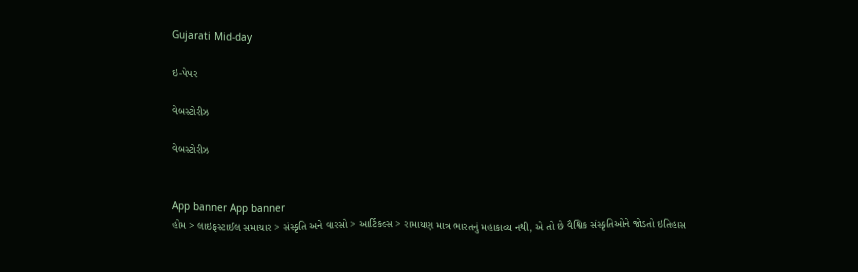Gujarati Mid-day

ઇ-પેપર

વેબસ્ટોરીઝ

વેબસ્ટોરીઝ


App banner App banner
હોમ > લાઇફસ્ટાઈલ સમાચાર > સંસ્કૃતિ અને વારસો > આર્ટિકલ્સ > રામાયણ માત્ર ભારતનું મહાકાવ્ય નથી, એ તો છે વૈશ્વિક સંસ્કૃતિઓને જોડતો ઇતિહાસ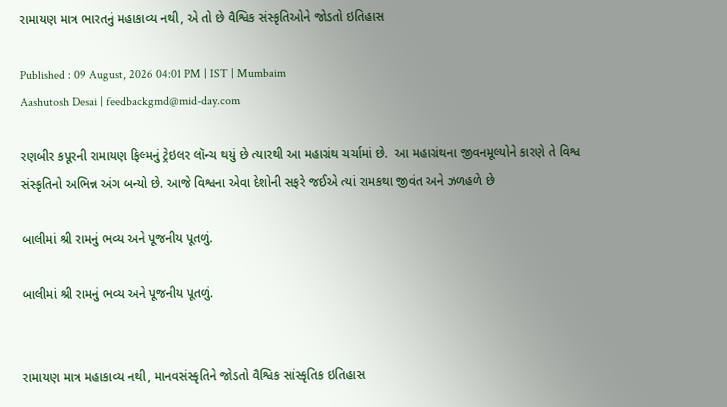રામાયણ માત્ર ભારતનું મહાકાવ્ય નથી, એ તો છે વૈશ્વિક સંસ્કૃતિઓને જોડતો ઇતિહાસ

Published : 09 August, 2026 04:01 PM | IST | Mumbaim
Aashutosh Desai | feedbackgmd@mid-day.com

રણબીર કપૂરની રામાયણ ફિલ્મનું ટ્રેઇલર લૉન્ચ થયું છે ત્યારથી આ મહાગ્રંથ ચર્ચામાં છે.  આ મહાગ્રંથના જીવનમૂલ્યોને કારણે તે વિશ્વ સંસ્કૃતિનો અભિન્ન અંગ બન્યો છે. આજે વિશ્વના એવા દેશોની સફરે જઈએ ત્યાં રામકથા જીવંત અને ઝળહળે છે

બાલીમાં શ્રી રામનું ભવ્ય અને પૂજનીય પૂતળું.

બાલીમાં શ્રી રામનું ભવ્ય અને પૂજનીય પૂતળું.


રામાયણ માત્ર મહાકાવ્ય નથી, માનવસંસ્કૃતિને જોડતો વૈશ્વિક સાંસ્કૃતિક ઇતિહાસ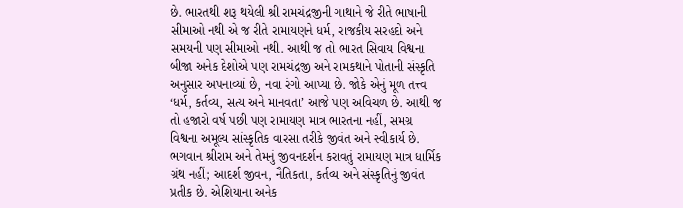છે. ભારતથી શરૂ થયેલી શ્રી રામચંદ્રજીની ગાથાને જે રીતે ભાષાની સીમાઓ નથી એ જ રીતે રામાયણને ધર્મ, રાજકીય સરહદો અને સમયની પણ સીમાઓ નથી. આથી જ તો ભારત સિવાય વિશ્વના બીજા અનેક દેશોએ પણ રામચંદ્રજી અને રામકથાને પોતાની સંસ્કૃતિ અનુસાર અપનાવ્યાં છે, નવા રંગો આપ્યા છે. જોકે એનું મૂળ તત્ત્વ ‘ધર્મ, કર્તવ્ય, સત્ય અને માનવતા’ આજે પણ અવિચળ છે. આથી જ તો હજારો વર્ષ પછી પણ રામાયણ માત્ર ભારતના નહીં, સમગ્ર વિશ્વના અમૂલ્ય સાંસ્કૃતિક વારસા તરીકે જીવંત અને સ્વીકાર્ય છે.
ભગવાન શ્રીરામ અને તેમનું જીવનદર્શન કરાવતું રામાયણ માત્ર ધાર્મિક ગ્રંથ નહીં; આદર્શ જીવન, નૈતિકતા, કર્તવ્ય અને સંસ્કૃતિનું જીવંત પ્રતીક છે. એશિયાના અનેક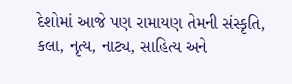દેશોમાં આજે પણ રામાયણ તેમની સંસ્કૃતિ, કલા, નૃત્ય, નાટ્ય, સાહિત્ય અને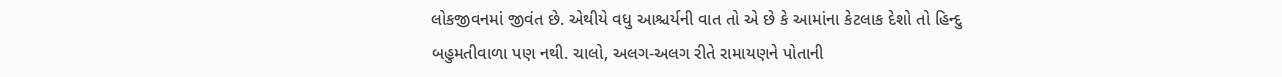લોકજીવનમાં જીવંત છે. એથીયે વધુ આશ્ચર્યની વાત તો એ છે કે આમાંના કેટલાક દેશો તો હિન્દુ બહુમતીવાળા પણ નથી. ચાલો, અલગ-અલગ રીતે રામાયણને પોતાની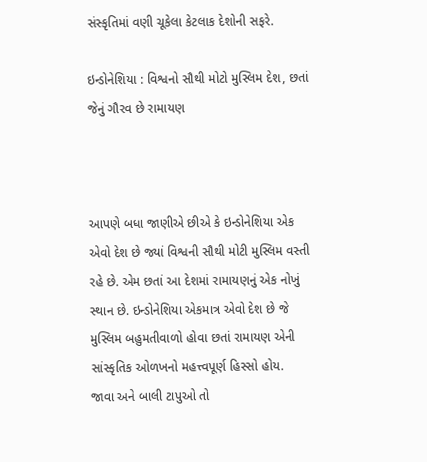સંસ્કૃતિમાં વણી ચૂકેલા કેટલાક દેશોની સફરે.

ઇન્ડોનેશિયા : વિશ્વનો સૌથી મોટો મુસ્લિમ દેશ, છતાં જેનું ગૌરવ છે રામાયણ



આપણે બધા જાણીએ છીએ કે ઇન્ડોનેશિયા એક એવો દેશ છે જ્યાં વિશ્વની સૌથી મોટી મુસ્લિમ વસ્તી રહે છે. એમ છતાં આ દેશમાં રામાયણનું એક નોખું સ્થાન છે. ઇન્ડોનેશિયા એકમાત્ર એવો દેશ છે જે મુસ્લિમ બહુમતીવાળો હોવા છતાં રામાયણ એની સાંસ્કૃતિક ઓળખનો મહત્ત્વપૂર્ણ હિસ્સો હોય.
જાવા અને બાલી ટાપુઓ તો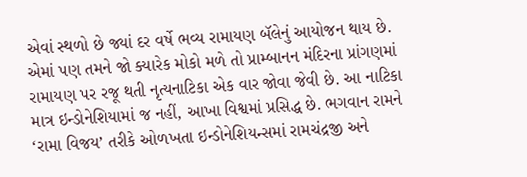એવાં સ્થળો છે જ્યાં દર વર્ષે ભવ્ય રામાયણ બૅલેનું આયોજન થાય છે. એમાં પણ તમને જો ક્યારેક મોકો મળે તો પ્રામ્બાનન મંદિરના પ્રાંગણમાં રામાયણ પર રજૂ થતી નૃત્યનાટિકા એક વાર જોવા જેવી છે. આ નાટિકા માત્ર ઇન્ડોનેશિયામાં જ નહીં, આખા વિશ્વમાં પ્રસિદ્ધ છે. ભગવાન રામને ‘રામા વિજય’ તરીકે ઓળખતા ઇન્ડોનેશિયન્સમાં રામચંદ્રજી અને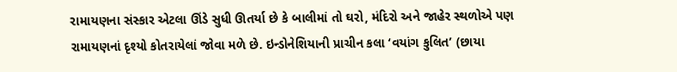રામાયણના સંસ્કાર એટલા ઊંડે સુધી ઊતર્યા છે કે બાલીમાં તો ઘરો, મંદિરો અને જાહેર સ્થળોએ પણ રામાયણનાં દૃશ્યો કોતરાયેલાં જોવા મળે છે. ઇન્ડોનેશિયાની પ્રાચીન કલા ‘વયાંગ કુલિત’ (છાયા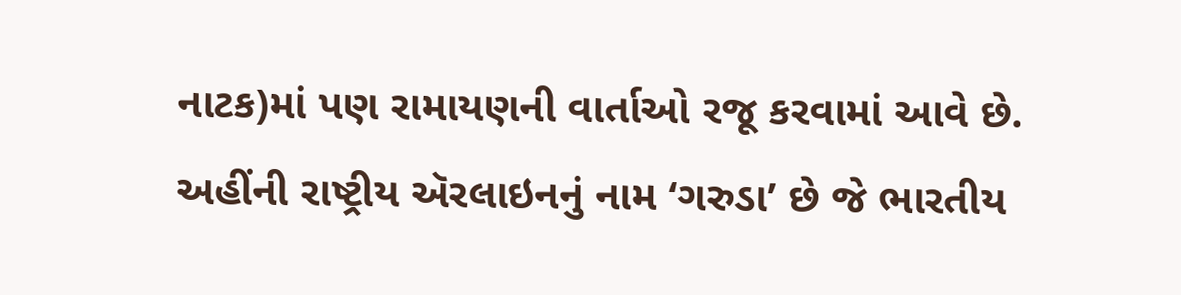નાટક)માં પણ રામાયણની વાર્તાઓ રજૂ કરવામાં આવે છે. અહીંની રાષ્ટ્રીય ઍરલાઇનનું નામ ‘ગરુડા’ છે જે ભારતીય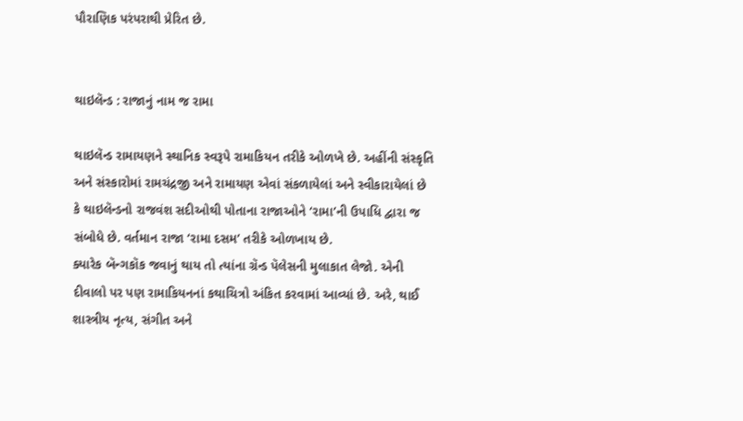પૌરાણિક પરંપરાથી પ્રેરિત છે.


થાઇલૅન્ડ : રાજાનું નામ જ રામા

થાઇલૅન્ડ રામાયણને સ્થાનિક સ્વરૂપે રામાકિયન તરીકે ઓળખે છે. અહીંની સંસ્કૃતિ અને સંસ્કારોમાં રામચંદ્રજી અને રામાયણ એવાં સંકળાયેલાં અને સ્વીકારાયેલાં છે કે થાઇલૅન્ડનો રાજવંશ સદીઓથી પોતાના રાજાઓને ‘રામા’ની ઉપાધિ દ્વારા જ સંબોધે છે. વર્તમાન રાજા ‘રામા દસમ’ તરીકે ઓળખાય છે.
ક્યારેક બૅન્ગકૉક જવાનું થાય તો ત્યાંના ગ્રૅન્ડ પૅલેસની મુલાકાત લેજો. એની દીવાલો પર પણ રામાકિયનનાં કથાચિત્રો અંકિત કરવામાં આવ્યાં છે. અરે, થાઈ શાસ્ત્રીય નૃત્ય, સંગીત અને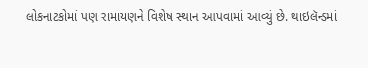લોકનાટકોમાં પણ રામાયણને વિશેષ સ્થાન આપવામાં આવ્યું છે. થાઇલૅન્ડમાં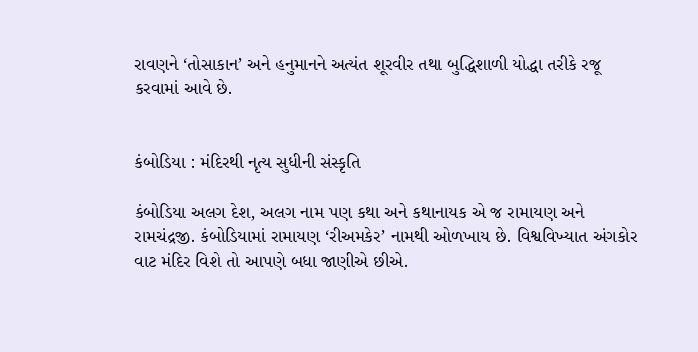રાવણને ‘તોસાકાન’ અને હનુમાનને અત્યંત શૂરવીર તથા બુદ્ધિશાળી યોદ્ધા તરીકે રજૂ કરવામાં આવે છે.


કંબોડિયા : મંદિરથી નૃત્ય સુધીની સંસ્કૃતિ

કંબોડિયા અલગ દેશ, અલગ નામ પણ કથા અને કથાનાયક એ જ રામાયણ અને રામચંદ્રજી. કંબોડિયામાં રામાયણ ‘રીઅમકેર’ નામથી ઓળખાય છે. વિશ્વવિખ્યાત અંગકોર વાટ મંદિર વિશે તો આપણે બધા જાણીએ છીએ.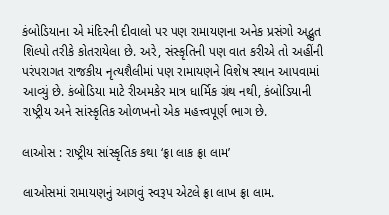કંબોડિયાના એ મંદિરની દીવાલો પર પણ રામાયણના અનેક પ્રસંગો અદ્ભુત શિલ્પો તરીકે કોતરાયેલા છે. અરે, સંસ્કૃતિની પણ વાત કરીએ તો અહીંની પરંપરાગત રાજકીય નૃત્યશૈલીમાં પણ રામાયણને વિશેષ સ્થાન આપવામાં આવ્યું છે. કંબોડિયા માટે રીઅમકેર માત્ર ધાર્મિક ગ્રંથ નથી, કંબોડિયાની રાષ્ટ્રીય અને સાંસ્કૃતિક ઓળખનો એક મહત્ત્વપૂર્ણ ભાગ છે.

લાઓસ : રાષ્ટ્રીય સાંસ્કૃતિક કથા ‘ફ્રા લાક ફ્રા લામ’

લાઓસમાં રામાયણનું આગવું સ્વરૂપ એટલે ફ્રા લાખ ફ્રા લામ.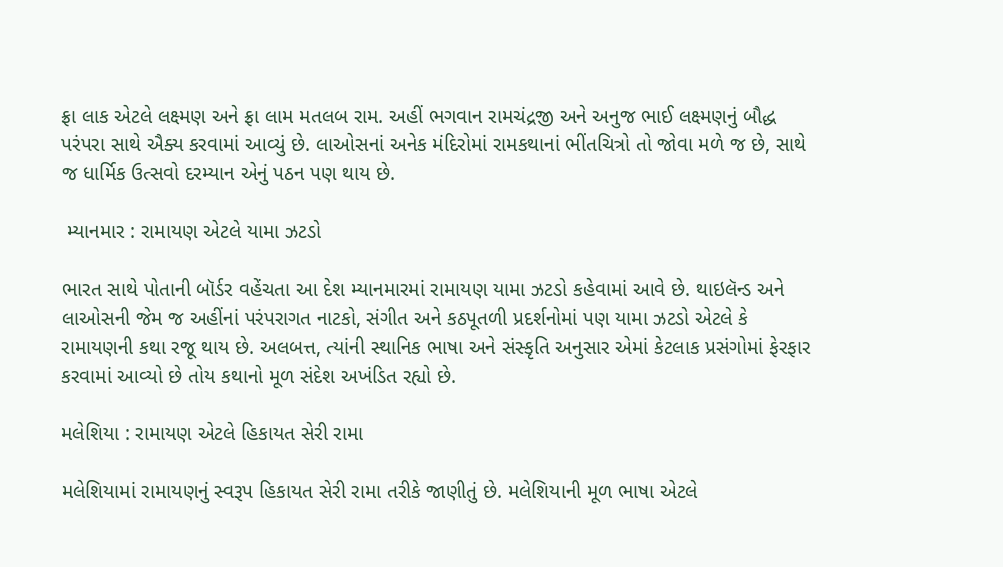ફ્રા લાક એટલે લક્ષ્મણ અને ફ્રા લામ મતલબ રામ. અહીં ભગવાન રામચંદ્રજી અને અનુજ ભાઈ લક્ષ્મણનું બૌદ્ધ પરંપરા સાથે ઐક્ય કરવામાં આવ્યું છે. લાઓસનાં અનેક મંદિરોમાં રામકથાનાં ભીંતચિત્રો તો જોવા મળે જ છે, સાથે જ ધાર્મિક ઉત્સવો દરમ્યાન એનું પઠન પણ થાય છે.

 મ્યાનમાર : રામાયણ એટલે યામા ઝટડો

ભારત સાથે પોતાની બૉર્ડર વહેંચતા આ દેશ મ્યાનમારમાં રામાયણ યામા ઝટડો કહેવામાં આવે છે. થાઇલૅન્ડ અને લાઓસની જેમ જ અહીંનાં પરંપરાગત નાટકો, સંગીત અને કઠપૂતળી પ્રદર્શનોમાં પણ યામા ઝટડો એટલે કે રામાયણની કથા રજૂ થાય છે. અલબત્ત, ત્યાંની સ્થાનિક ભાષા અને સંસ્કૃતિ અનુસાર એમાં કેટલાક પ્રસંગોમાં ફેરફાર કરવામાં આવ્યો છે તોય કથાનો મૂળ સંદેશ અખંડિત રહ્યો છે.

મલેશિયા : રામાયણ એટલે હિકાયત સેરી રામા

મલેશિયામાં રામાયણનું સ્વરૂપ હિકાયત સેરી રામા તરીકે જાણીતું છે. મલેશિયાની મૂળ ભાષા એટલે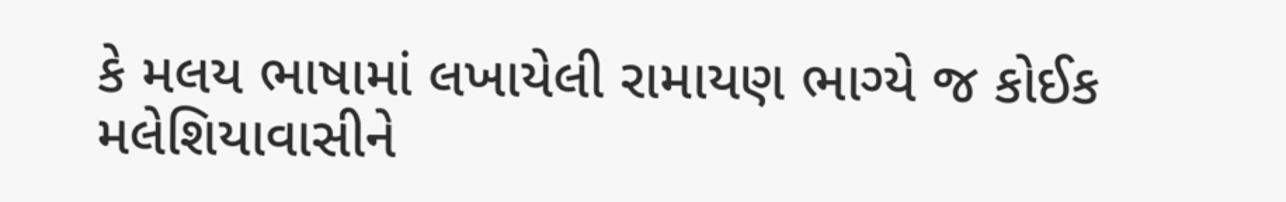કે મલય ભાષામાં લખાયેલી રામાયણ ભાગ્યે જ કોઈક મલેશિયાવાસીને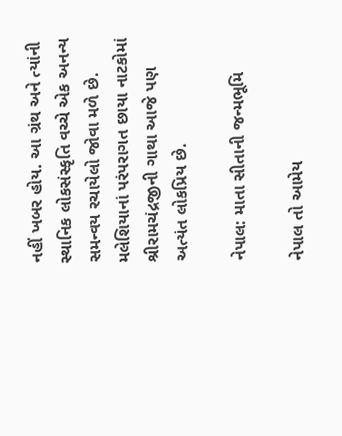નહીં ખબર હોય. આ ગ્રંથ અને ત્યાંની સ્થાનિક લોકસંસ્કૃતિ વચ્ચે એક અનન્ય સમન્વય રચાયેલો જોવા મળે છે. મલેશિયાનાં પરંપરાગત છાયા નાટકોમાં શ્રીરામચંદ્રજીની ગાથા આજે પણ અત્યંત લોકપ્રિય છે.

નેપાલ: માતા સીતાની જન્મભૂમિ

નેપાલ તો આમેય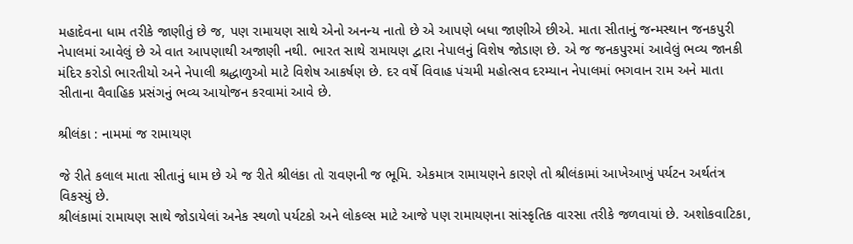મહાદેવના ધામ તરીકે જાણીતું છે જ, પણ રામાયણ સાથે એનો અનન્ય નાતો છે એ આપણે બધા જાણીએ છીએ. માતા સીતાનું જન્મસ્થાન જનકપુરી નેપાલમાં આવેલું છે એ વાત આપણાથી અજાણી નથી. ભારત સાથે રામાયણ દ્વારા નેપાલનું વિશેષ જોડાણ છે. એ જ જનકપુરમાં આવેલું ભવ્ય જાનકી મંદિર કરોડો ભારતીયો અને નેપાલી શ્રદ્ધાળુઓ માટે વિશેષ આકર્ષણ છે. દર વર્ષે વિવાહ પંચમી મહોત્સવ દરમ્યાન નેપાલમાં ભગવાન રામ અને માતા સીતાના વૈવાહિક પ્રસંગનું ભવ્ય આયોજન કરવામાં આવે છે.

શ્રીલંકા : નામમાં જ રામાયણ

જે રીતે કલાલ માતા સીતાનું ધામ છે એ જ રીતે શ્રીલંકા તો રાવણની જ ભૂમિ. એકમાત્ર રામાયણને કારણે તો શ્રીલંકામાં આખેઆખું પર્યટન અર્થતંત્ર વિકસ્યું છે.
શ્રીલંકામાં રામાયણ સાથે જોડાયેલાં અનેક સ્થળો પર્યટકો અને લોકલ્સ માટે આજે પણ રામાયણના સાંસ્કૃતિક વારસા તરીકે જળવાયાં છે. અશોકવાટિકા,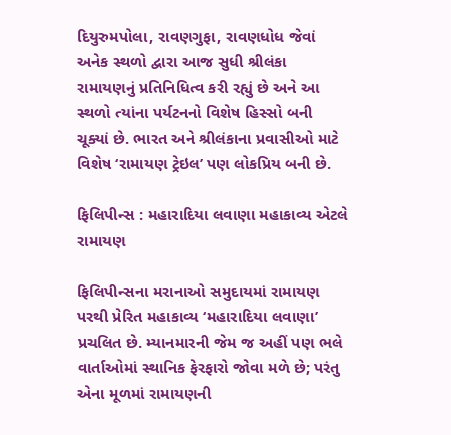દિયુરુમપોલા, રાવણગુફા, રાવણધોધ જેવાં અનેક સ્થળો દ્વારા આજ સુધી શ્રીલંકા રામાયણનું પ્રતિનિધિત્વ કરી રહ્યું છે અને આ સ્થળો ત્યાંના પર્યટનનો વિશેષ હિસ્સો બની ચૂક્યાં છે. ભારત અને શ્રીલંકાના પ્રવાસીઓ માટે વિશેષ ‘રામાયણ ટ્રેઇલ’ પણ લોકપ્રિય બની છે.

ફિલિપીન્સ : મહારાદિયા લવાણા મહાકાવ્ય એટલે રામાયણ

ફિલિપીન્સના મરાનાઓ સમુદાયમાં રામાયણ પરથી પ્રેરિત મહાકાવ્ય ‘મહારાદિયા લવાણા’ પ્રચલિત છે. મ્યાનમારની જેમ જ અહીં પણ ભલે વાર્તાઓમાં સ્થાનિક ફેરફારો જોવા મળે છે; પરંતુ એના મૂળમાં રામાયણની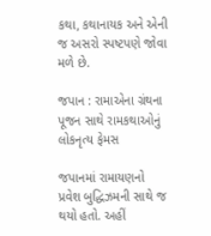કથા, કથાનાયક અને એની જ અસરો સ્પષ્ટપણે જોવા મળે છે.

જપાન : રામાએના ગ્રંથના પૂજન સાથે રામકથાઓનું લોકનૃત્ય ફેમસ

જપાનમાં રામાયણનો પ્રવેશ બુદ્ધિઝમની સાથે જ થયો હતો. અહીં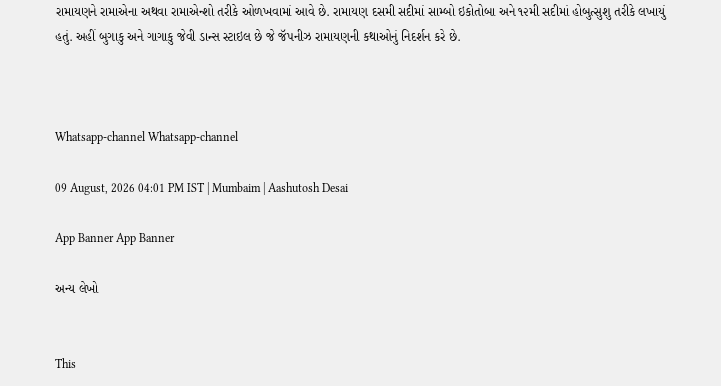રામાયણને રામાએના અથવા રામાએન્શો તરીકે ઓળખવામાં આવે છે. રામાયણ દસમી સદીમાં સામ્બો ઇકોતોબા અને ૧૨મી સદીમાં હોબુત્સુશુ તરીકે લખાયું હતું. અહીં બુગાકુ અને ગાગાકુ જેવી ડાન્સ સ્ટાઇલ છે જે જૅપનીઝ રામાયણની કથાઓનું નિદર્શન કરે છે.



Whatsapp-channel Whatsapp-channel

09 August, 2026 04:01 PM IST | Mumbaim | Aashutosh Desai

App Banner App Banner

અન્ય લેખો


This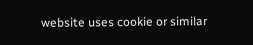website uses cookie or similar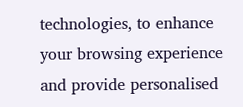technologies, to enhance your browsing experience and provide personalised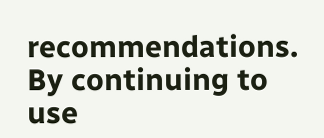recommendations. By continuing to use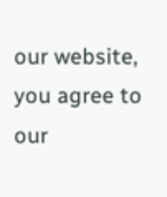our website, you agree to our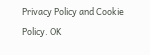Privacy Policy and Cookie Policy. OK